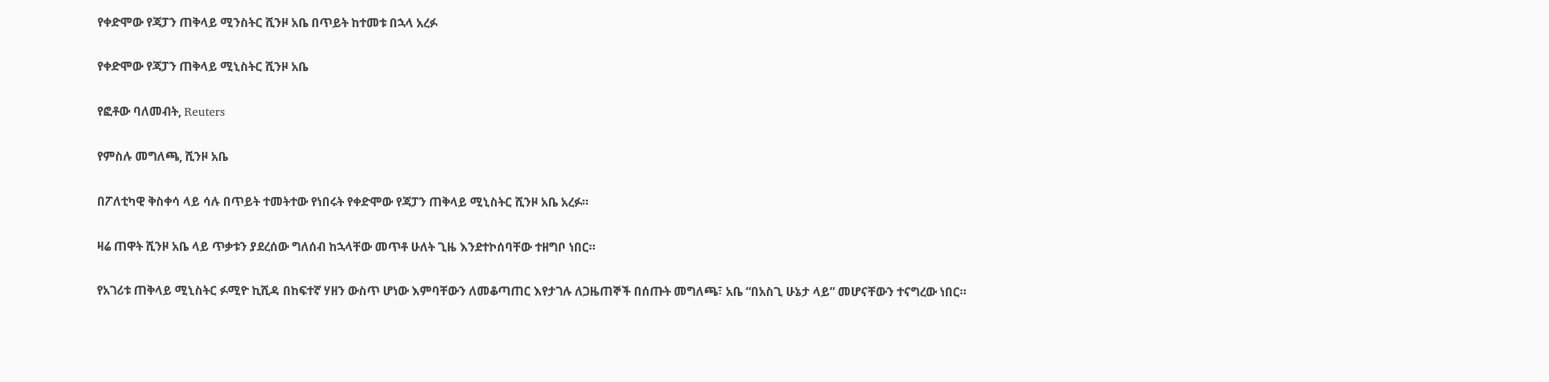የቀድሞው የጃፓን ጠቅላይ ሚንስትር ሺንዞ አቤ በጥይት ከተመቱ በኋላ አረፉ

የቀድሞው የጃፓን ጠቅላይ ሚኒስትር ሺንዞ አቤ

የፎቶው ባለመብት, Reuters

የምስሉ መግለጫ, ሺንዞ አቤ

በፖለቲካዊ ቅስቀሳ ላይ ሳሉ በጥይት ተመትተው የነበሩት የቀድሞው የጃፓን ጠቅላይ ሚኒስትር ሺንዞ አቤ አረፉ።

ዛሬ ጠዋት ሺንዞ አቤ ላይ ጥቃቱን ያደረሰው ግለሰብ ከኋላቸው መጥቶ ሁለት ጊዜ እንደተኮሰባቸው ተዘግቦ ነበር።

የአገሪቱ ጠቅላይ ሚኒስትር ፉሚዮ ኪሺዳ በከፍተኛ ሃዘን ውስጥ ሆነው እምባቸውን ለመቆጣጠር እየታገሉ ለጋዜጠኞች በሰጡት መግለጫ፣ አቤ “በአስጊ ሁኔታ ላይ” መሆናቸውን ተናግረው ነበር።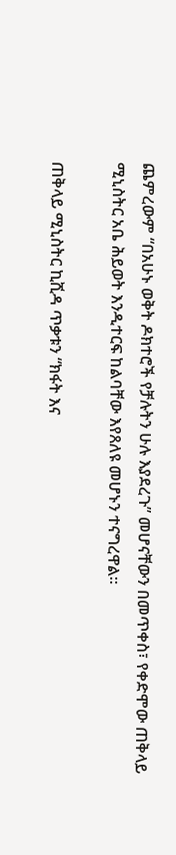ጨምረውም “በአሁኑ ወቅት ዶክተሮች የቻሉትን ሁሉ እያደረጉ” መሆናቸውን በመጥቀስ፣ የቀድሞው ጠቅላይ ሚኒስትር አቤ ሕይወት እንዲተርፍ ከልባቸው እየጸለዩ መሆኑን ተናግረዋል።

ጠቅላይ ሚኒስትር ኪሺዳ ጥቃቱን “ክፋት እና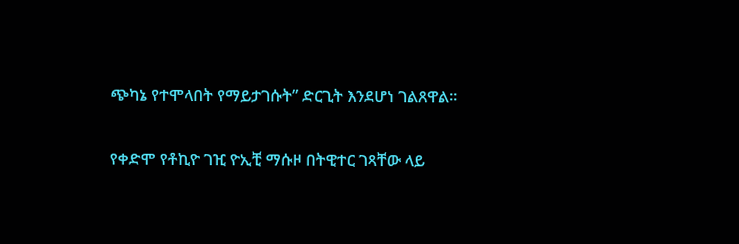ጭካኔ የተሞላበት የማይታገሱት” ድርጊት እንደሆነ ገልጸዋል።

የቀድሞ የቶኪዮ ገዢ ዮኢቺ ማሱዞ በትዊተር ገጻቸው ላይ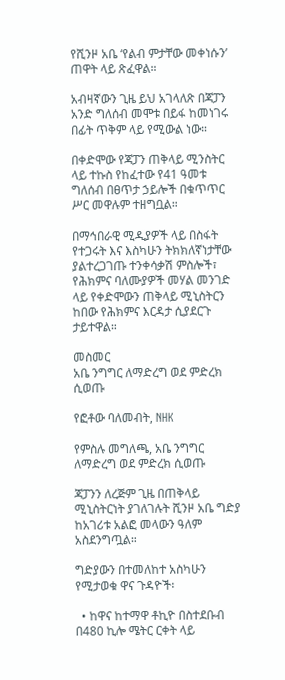የሺንዞ አቤ ‘የልብ ምታቸው መቀነሱን’ ጠዋት ላይ ጽፈዋል።

አብዛኛውን ጊዜ ይህ አገላለጽ በጃፓን አንድ ግለሰብ መሞቱ በይፋ ከመነገሩ በፊት ጥቅም ላይ የሚውል ነው።

በቀድሞው የጃፓን ጠቅላይ ሚንስትር ላይ ተኩስ የከፈተው የ41 ዓመቱ ግለሰብ በፀጥታ ኃይሎች በቁጥጥር ሥር መዋሉም ተዘግቧል።

በማኅበራዊ ሚዲያዎች ላይ በስፋት የተጋሩት እና እስካሁን ትክክለኛነታቸው ያልተረጋገጡ ተንቀሳቃሽ ምስሎች፣ የሕክምና ባለሙያዎች መሃል መንገድ ላይ የቀድሞውን ጠቅላይ ሚኒስትርን ከበው የሕክምና እርዳታ ሲያደርጉ ታይተዋል።

መስመር
አቤ ንግግር ለማድረግ ወደ ምድረክ ሲወጡ

የፎቶው ባለመብት, NHK

የምስሉ መግለጫ, አቤ ንግግር ለማድረግ ወደ ምድረክ ሲወጡ

ጃፓንን ለረጅም ጊዜ በጠቅላይ ሚኒስትርነት ያገለገሉት ሺንዞ አቤ ግድያ ከአገሪቱ አልፎ መላውን ዓለም አስደንግጧል።

ግድያውን በተመለከተ አስካሁን የሚታወቁ ዋና ጉዳዮች፡

  • ከዋና ከተማዋ ቶኪዮ በስተደቡብ በ480 ኪሎ ሜትር ርቀት ላይ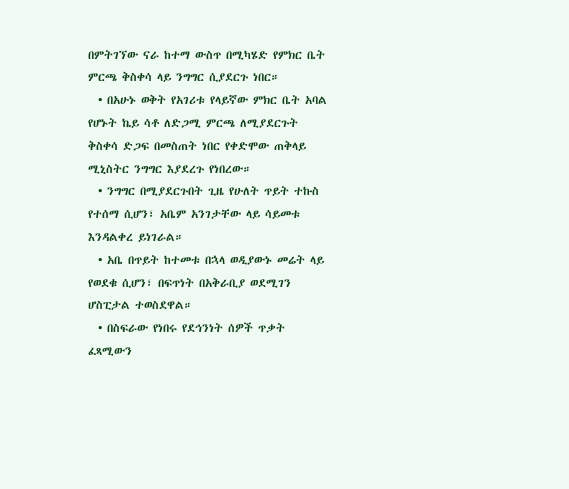በምትገኘው ናራ ከተማ ውስጥ በሚካሄድ የምክር ቤት ምርጫ ቅስቀሳ ላይ ንግግር ሲያደርጉ ነበር።
  • በአሁኑ ወቅት የአገሪቱ የላይኛው ምክር ቤት አባል የሆኑት ኬይ ሳቶ ለድጋሚ ምርጫ ለሚያደርጉት ቅስቀሳ ድጋፍ በመስጠት ነበር የቀድሞው ጠቅላይ ሚኒስትር ንግግር እያደረጉ የነበረው።
  • ንግግር በሚያደርጉበት ጊዜ የሁለት ጥይት ተኩስ የተሰማ ሲሆን፣ አቤም አንገታቸው ላይ ሳይመቱ እንዳልቀረ ይነገራል።
  • አቤ በጥይት ከተመቱ በኋላ ወዲያውኑ መሬት ላይ የወደቁ ሲሆን፣ በፍጥነት በአቅራቢያ ወደሚገን ሆስፒታል ተወስደዋል።
  • በስፍራው የነበሩ የደኅንነት ሰዎች ጥቃት ፈጻሚውን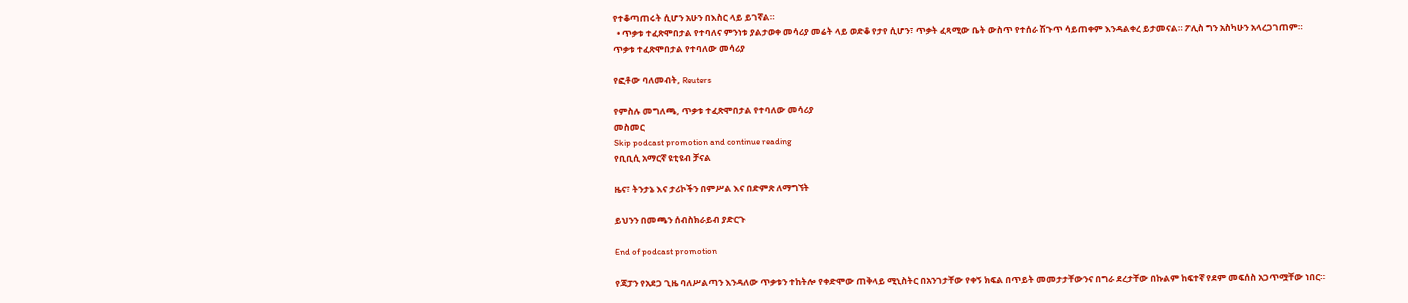የተቆጣጠሩት ሲሆን አሁን በእስር ላይ ይገኛል።
  • ጥቃቱ ተፈጽሞበታል የተባለና ምንነቱ ያልታወቀ መሳሪያ መሬት ላይ ወድቆ የታየ ሲሆን፣ ጥቃት ፈጻሚው ቤት ውስጥ የተሰራ ሽጉጥ ሳይጠቀም እንዳልቀረ ይታመናል። ፖሊስ ግን አስካሁን አላረጋገጠም።
ጥቃቱ ተፈጽሞበታል የተባለው መሳሪያ

የፎቶው ባለመብት, Reuters

የምስሉ መግለጫ, ጥቃቱ ተፈጽሞበታል የተባለው መሳሪያ
መስመር
Skip podcast promotion and continue reading
የቢቢሲ አማርኛ ዩቲዩብ ቻናል

ዜና፣ ትንታኔ እና ታሪኮችን በምሥል እና በድምጽ ለማግኘት

ይህንን በመጫን ሰብስክራይብ ያድርጉ

End of podcast promotion

የጃፓን የአደጋ ጊዜ ባለሥልጣን እንዳለው ጥቃቱን ተከትሎ የቀድሞው ጠቅላይ ሚኒስትር በአንገታቸው የቀኝ ክፍል በጥይት መመታታቸውንና በግራ ደረታቸው በኩልም ከፍተኛ የደም መፍሰስ አጋጥሟቸው ነበር።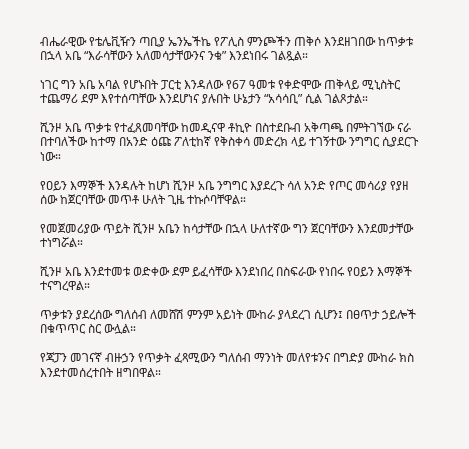ብሔራዊው የቴሌቪዥን ጣቢያ ኤንኤችኬ የፖሊስ ምንጮችን ጠቅሶ እንደዘገበው ከጥቃቱ በኋላ አቤ “እራሳቸውን አለመሳታቸውንና ንቁ” እንደነበሩ ገልጿል።

ነገር ግን አቤ አባል የሆኑበት ፓርቲ እንዳለው የ67 ዓመቱ የቀድሞው ጠቅላይ ሚኒስትር ተጨማሪ ደም እየተሰጣቸው እንደሆነና ያሉበት ሁኔታን “አሳሳቢ” ሲል ገልጾታል።

ሺንዞ አቤ ጥቃቱ የተፈጸመባቸው ከመዲናዋ ቶኪዮ በስተደቡብ አቅጣጫ በምትገኘው ናራ በተባለችው ከተማ በአንድ ዕጩ ፖለቲከኛ የቅስቀሳ መድረክ ላይ ተገኝተው ንግግር ሲያደርጉ ነው።

የዐይን እማኞች እንዳሉት ከሆነ ሺንዞ አቤ ንግግር እያደረጉ ሳለ አንድ የጦር መሳሪያ የያዘ ሰው ከጀርባቸው መጥቶ ሁለት ጊዜ ተኩሶባቸዋል።

የመጀመሪያው ጥይት ሺንዞ አቤን ከሳታቸው በኋላ ሁለተኛው ግን ጀርባቸውን እንደመታቸው ተነግሯል።

ሺንዞ አቤ እንደተመቱ ወድቀው ደም ይፈሳቸው እንደነበረ በስፍራው የነበሩ የዐይን እማኞች ተናግረዋል።

ጥቃቱን ያደረሰው ግለሰብ ለመሸሽ ምንም አይነት ሙከራ ያላደረገ ሲሆን፤ በፀጥታ ኃይሎች በቁጥጥር ስር ውሏል።

የጃፓን መገናኛ ብዙኃን የጥቃት ፈጻሚውን ግለሰብ ማንነት መለየቱንና በግድያ ሙከራ ክስ እንደተመሰረተበት ዘግበዋል።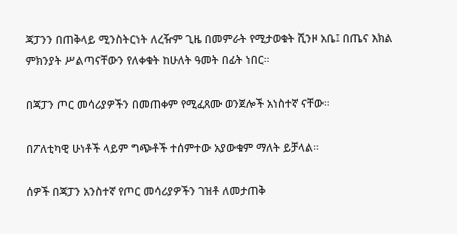ጃፓንን በጠቅላይ ሚንስትርነት ለረዥም ጊዜ በመምራት የሚታወቁት ሺንዞ አቤ፤ በጤና እክል ምክንያት ሥልጣናቸውን የለቀቁት ከሁለት ዓመት በፊት ነበር።

በጃፓን ጦር መሳሪያዎችን በመጠቀም የሚፈጸሙ ወንጀሎች አነስተኛ ናቸው።

በፖለቲካዊ ሁነቶች ላይም ግጭቶች ተሰምተው አያውቁም ማለት ይቻላል።

ሰዎች በጃፓን አንስተኛ የጦር መሳሪያዎችን ገዝቶ ለመታጠቅ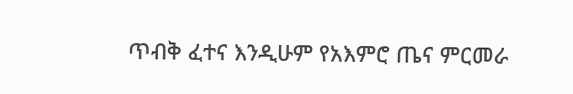ጥብቅ ፈተና እንዲሁም የአእምሮ ጤና ምርመራ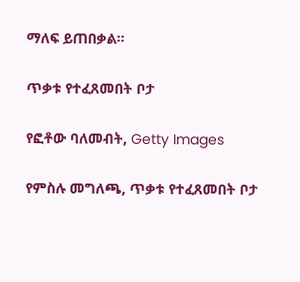ማለፍ ይጠበቃል።

ጥቃቱ የተፈጸመበት ቦታ

የፎቶው ባለመብት, Getty Images

የምስሉ መግለጫ, ጥቃቱ የተፈጸመበት ቦታ